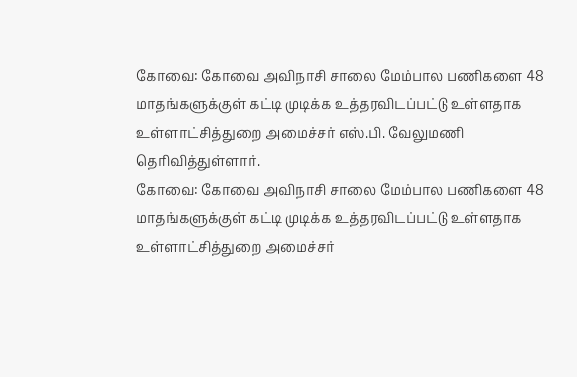கோவை: கோவை அவிநாசி சாலை மேம்பால பணிகளை 48 மாதங்களுக்குள் கட்டி முடிக்க உத்தரவிடப்பட்டு உள்ளதாக உள்ளாட்சித்துறை அமைச்சர் எஸ்.பி. வேலுமணி தெரிவித்துள்ளார்.
கோவை: கோவை அவிநாசி சாலை மேம்பால பணிகளை 48 மாதங்களுக்குள் கட்டி முடிக்க உத்தரவிடப்பட்டு உள்ளதாக உள்ளாட்சித்துறை அமைச்சர்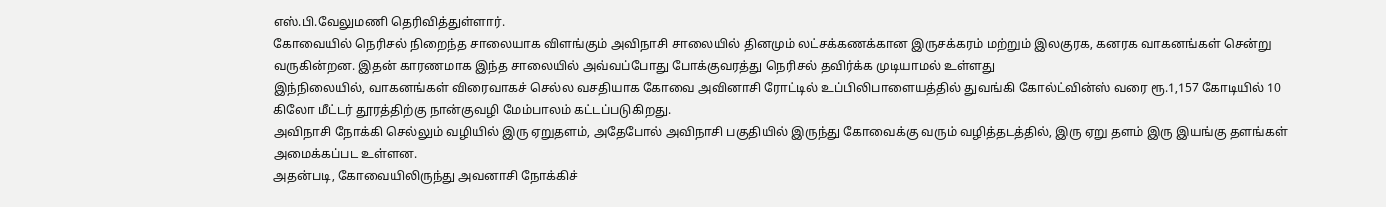எஸ்.பி.வேலுமணி தெரிவித்துள்ளார்.
கோவையில் நெரிசல் நிறைந்த சாலையாக விளங்கும் அவிநாசி சாலையில் தினமும் லட்சக்கணக்கான இருசக்கரம் மற்றும் இலகுரக, கனரக வாகனங்கள் சென்று வருகின்றன. இதன் காரணமாக இந்த சாலையில் அவ்வப்போது போக்குவரத்து நெரிசல் தவிர்க்க முடியாமல் உள்ளது
இந்நிலையில், வாகனங்கள் விரைவாகச் செல்ல வசதியாக கோவை அவினாசி ரோட்டில் உப்பிலிபாளையத்தில் துவங்கி கோல்ட்வின்ஸ் வரை ரூ.1,157 கோடியில் 10 கிலோ மீட்டர் தூரத்திற்கு நான்குவழி மேம்பாலம் கட்டப்படுகிறது.
அவிநாசி நோக்கி செல்லும் வழியில் இரு ஏறுதளம், அதேபோல் அவிநாசி பகுதியில் இருந்து கோவைக்கு வரும் வழித்தடத்தில், இரு ஏறு தளம் இரு இயங்கு தளங்கள் அமைக்கப்பட உள்ளன.
அதன்படி, கோவையிலிருந்து அவனாசி நோக்கிச்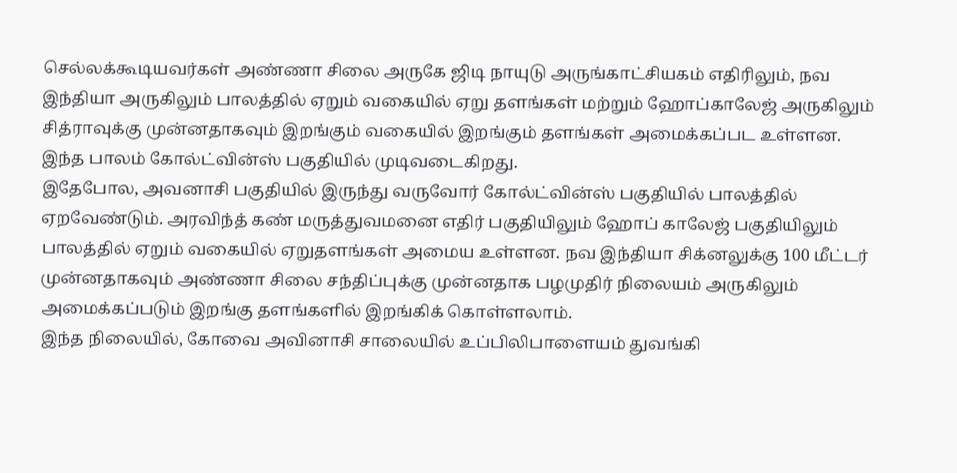செல்லக்கூடியவர்கள் அண்ணா சிலை அருகே ஜிடி நாயுடு அருங்காட்சியகம் எதிரிலும், நவ இந்தியா அருகிலும் பாலத்தில் ஏறும் வகையில் ஏறு தளங்கள் மற்றும் ஹோப்காலேஜ் அருகிலும் சித்ராவுக்கு முன்னதாகவும் இறங்கும் வகையில் இறங்கும் தளங்கள் அமைக்கப்பட உள்ளன. இந்த பாலம் கோல்ட்வின்ஸ் பகுதியில் முடிவடைகிறது.
இதேபோல, அவனாசி பகுதியில் இருந்து வருவோர் கோல்ட்வின்ஸ் பகுதியில் பாலத்தில் ஏறவேண்டும். அரவிந்த் கண் மருத்துவமனை எதிர் பகுதியிலும் ஹோப் காலேஜ் பகுதியிலும் பாலத்தில் ஏறும் வகையில் ஏறுதளங்கள் அமைய உள்ளன. நவ இந்தியா சிக்னலுக்கு 100 மீட்டர் முன்னதாகவும் அண்ணா சிலை சந்திப்புக்கு முன்னதாக பழமுதிர் நிலையம் அருகிலும் அமைக்கப்படும் இறங்கு தளங்களில் இறங்கிக் கொள்ளலாம்.
இந்த நிலையில், கோவை அவினாசி சாலையில் உப்பிலிபாளையம் துவங்கி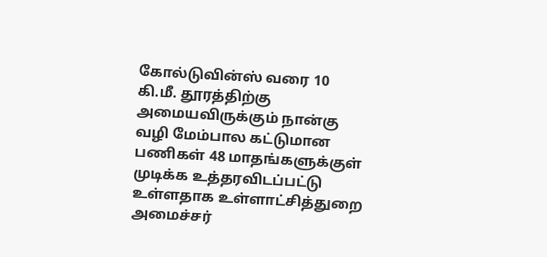கோல்டுவின்ஸ் வரை 10 கி.மீ. தூரத்திற்கு அமையவிருக்கும் நான்கு வழி மேம்பால கட்டுமான பணிகள் 48 மாதங்களுக்குள் முடிக்க உத்தரவிடப்பட்டு உள்ளதாக உள்ளாட்சித்துறை அமைச்சர்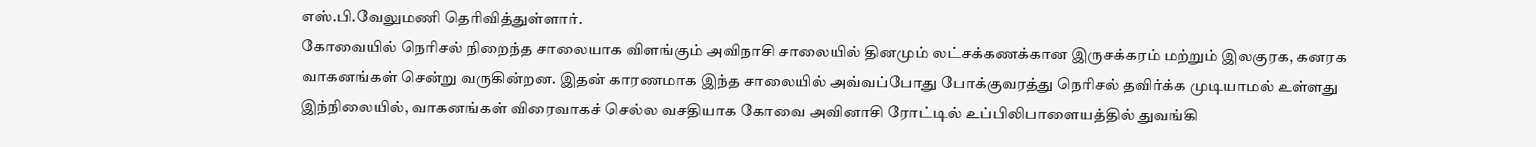எஸ்.பி.வேலுமணி தெரிவித்துள்ளார்.
கோவையில் நெரிசல் நிறைந்த சாலையாக விளங்கும் அவிநாசி சாலையில் தினமும் லட்சக்கணக்கான இருசக்கரம் மற்றும் இலகுரக, கனரக வாகனங்கள் சென்று வருகின்றன. இதன் காரணமாக இந்த சாலையில் அவ்வப்போது போக்குவரத்து நெரிசல் தவிர்க்க முடியாமல் உள்ளது
இந்நிலையில், வாகனங்கள் விரைவாகச் செல்ல வசதியாக கோவை அவினாசி ரோட்டில் உப்பிலிபாளையத்தில் துவங்கி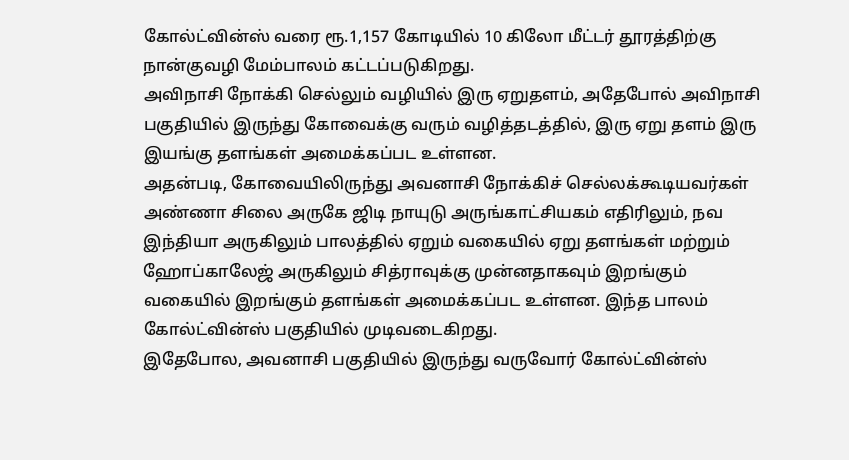கோல்ட்வின்ஸ் வரை ரூ.1,157 கோடியில் 10 கிலோ மீட்டர் தூரத்திற்கு நான்குவழி மேம்பாலம் கட்டப்படுகிறது.
அவிநாசி நோக்கி செல்லும் வழியில் இரு ஏறுதளம், அதேபோல் அவிநாசி பகுதியில் இருந்து கோவைக்கு வரும் வழித்தடத்தில், இரு ஏறு தளம் இரு இயங்கு தளங்கள் அமைக்கப்பட உள்ளன.
அதன்படி, கோவையிலிருந்து அவனாசி நோக்கிச் செல்லக்கூடியவர்கள் அண்ணா சிலை அருகே ஜிடி நாயுடு அருங்காட்சியகம் எதிரிலும், நவ இந்தியா அருகிலும் பாலத்தில் ஏறும் வகையில் ஏறு தளங்கள் மற்றும் ஹோப்காலேஜ் அருகிலும் சித்ராவுக்கு முன்னதாகவும் இறங்கும் வகையில் இறங்கும் தளங்கள் அமைக்கப்பட உள்ளன. இந்த பாலம் கோல்ட்வின்ஸ் பகுதியில் முடிவடைகிறது.
இதேபோல, அவனாசி பகுதியில் இருந்து வருவோர் கோல்ட்வின்ஸ்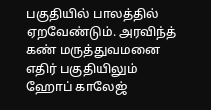பகுதியில் பாலத்தில் ஏறவேண்டும். அரவிந்த் கண் மருத்துவமனை எதிர் பகுதியிலும் ஹோப் காலேஜ்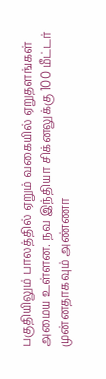பகுதியிலும் பாலத்தில் ஏறும் வகையில் ஏறுதளங்கள் அமைய உள்ளன. நவ இந்தியா சிக்னலுக்கு 100 மீட்டர் முன்னதாகவும் அண்ணா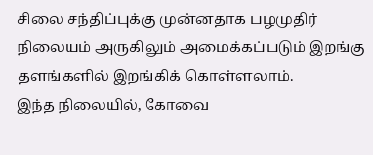சிலை சந்திப்புக்கு முன்னதாக பழமுதிர் நிலையம் அருகிலும் அமைக்கப்படும் இறங்கு தளங்களில் இறங்கிக் கொள்ளலாம்.
இந்த நிலையில், கோவை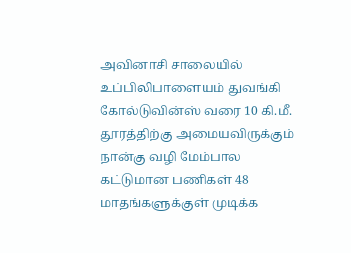அவினாசி சாலையில் உப்பிலிபாளையம் துவங்கி கோல்டுவின்ஸ் வரை 10 கி.மீ. தூரத்திற்கு அமையவிருக்கும் நான்கு வழி மேம்பால கட்டுமான பணிகள் 48 மாதங்களுக்குள் முடிக்க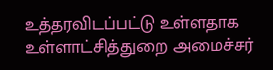உத்தரவிடப்பட்டு உள்ளதாக உள்ளாட்சித்துறை அமைச்சர்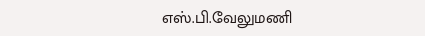எஸ்.பி.வேலுமணி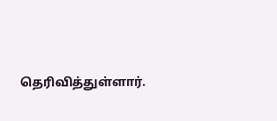தெரிவித்துள்ளார்.